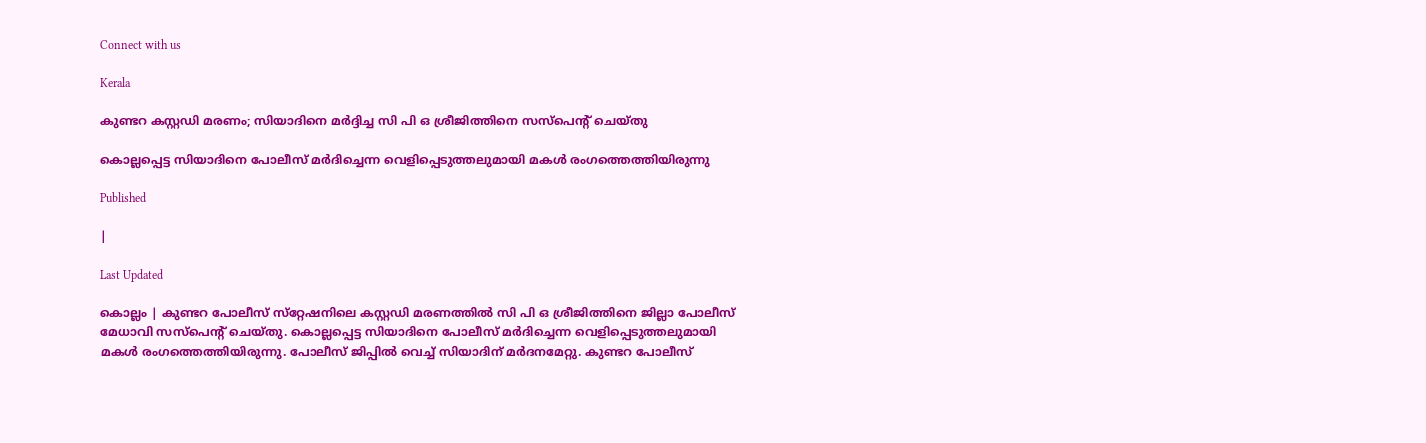Connect with us

Kerala

കുണ്ടറ കസ്റ്റഡി മരണം; സിയാദിനെ മര്‍ദ്ദിച്ച സി പി ഒ ശ്രീജിത്തിനെ സസ്‌പെന്റ് ചെയ്തു

കൊല്ലപ്പെട്ട സിയാദിനെ പോലീസ് മര്‍ദിച്ചെന്ന വെളിപ്പെടുത്തലുമായി മകള്‍ രംഗത്തെത്തിയിരുന്നു

Published

|

Last Updated

കൊല്ലം | കുണ്ടറ പോലീസ് സ്‌റ്റേഷനിലെ കസ്റ്റഡി മരണത്തില്‍ സി പി ഒ ശ്രീജിത്തിനെ ജില്ലാ പോലീസ് മേധാവി സസ്‌പെന്റ് ചെയ്തു. കൊല്ലപ്പെട്ട സിയാദിനെ പോലീസ് മര്‍ദിച്ചെന്ന വെളിപ്പെടുത്തലുമായി മകള്‍ രംഗത്തെത്തിയിരുന്നു. പോലീസ് ജിപ്പില്‍ വെച്ച് സിയാദിന് മര്‍ദനമേറ്റു. കുണ്ടറ പോലീസ്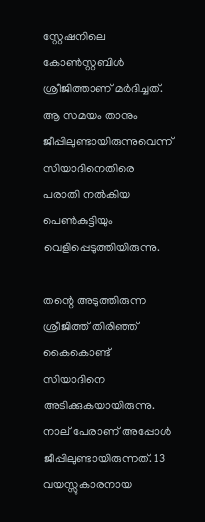സ്റ്റേഷനിലെ കോണ്‍സ്റ്റബിള്‍ ശ്രീജിത്താണ് മര്‍ദിച്ചത്. ആ സമയം താനും ജീപ്പിലുണ്ടായിരുന്നുവെന്ന് സിയാദിനെതിരെ പരാതി നല്‍കിയ പെണ്‍കുട്ടിയും വെളിപ്പെടുത്തിയിരുന്നു.

തന്റെ അടുത്തിരുന്ന ശ്രീജിത്ത് തിരിഞ്ഞ് കൈകൊണ്ട് സിയാദിനെ അടിക്കുകയായിരുന്നു. നാല് പേരാണ് അപ്പോള്‍ ജീപ്പിലുണ്ടായിരുന്നത്. 13 വയസ്സുകാരനായ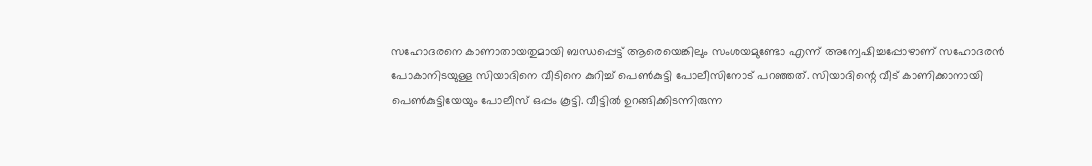സഹോദരനെ കാണാതായതുമായി ബന്ധപ്പെട്ട് ആരെയെങ്കിലും സംശയമുണ്ടോ എന്ന് അന്വേഷിച്ചപ്പോഴാണ് സഹോദരന്‍ പോകാനിടയുള്ള സിയാദിനെ വീടിനെ കുറിച്ച് പെണ്‍കുട്ടി പോലീസിനോട് പറഞ്ഞത്. സിയാദിന്റെ വീട് കാണിക്കാനായി പെണ്‍കുട്ടിയേയും പോലീസ് ഒപ്പം കൂട്ടി. വീട്ടില്‍ ഉറങ്ങിക്കിടന്നിരുന്ന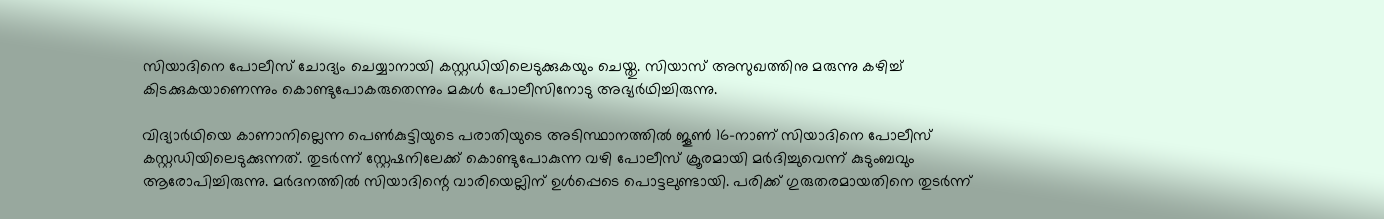സിയാദിനെ പോലീസ് ചോദ്യം ചെയ്യാനായി കസ്റ്റഡിയിലെടുക്കുകയും ചെയ്തു. സിയാസ് അസുഖത്തിനു മരുന്നു കഴിച്ച് കിടക്കുകയാണെന്നും കൊണ്ടുപോകരുതെന്നും മകള്‍ പോലീസിനോടു അഭ്യര്‍ഥിച്ചിരുന്നു.

വിദ്യാര്‍ഥിയെ കാണാനില്ലെന്ന പെണ്‍കുട്ടിയുടെ പരാതിയുടെ അടിസ്ഥാനത്തില്‍ ജൂണ്‍ 16-നാണ് സിയാദിനെ പോലീസ് കസ്റ്റഡിയിലെടുക്കുന്നത്. തുടര്‍ന്ന് സ്റ്റേഷനിലേക്ക് കൊണ്ടുപോകുന്ന വഴി പോലീസ് ക്രൂരമായി മര്‍ദിച്ചുവെന്ന് കുടുംബവും ആരോപിച്ചിരുന്നു. മര്‍ദനത്തില്‍ സിയാദിന്റെ വാരിയെല്ലിന് ഉള്‍പ്പെടെ പൊട്ടലുണ്ടായി. പരിക്ക് ഗുരുതരമായതിനെ തുടര്‍ന്ന്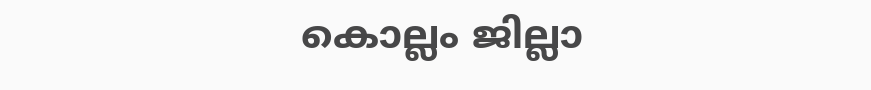കൊല്ലം ജില്ലാ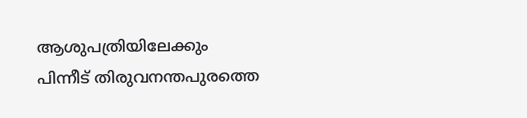ആശുപത്രിയിലേക്കും പിന്നീട് തിരുവനന്തപുരത്തെ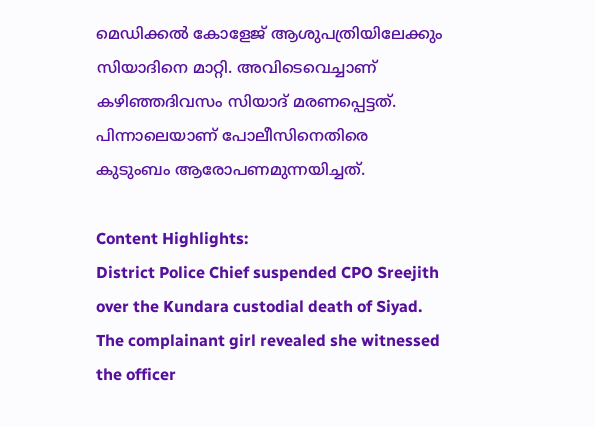മെഡിക്കല്‍ കോളേജ് ആശുപത്രിയിലേക്കും സിയാദിനെ മാറ്റി. അവിടെവെച്ചാണ് കഴിഞ്ഞദിവസം സിയാദ് മരണപ്പെട്ടത്. പിന്നാലെയാണ് പോലീസിനെതിരെ കുടുംബം ആരോപണമുന്നയിച്ചത്.

Content Highlights:
District Police Chief suspended CPO Sreejith over the Kundara custodial death of Siyad. The complainant girl revealed she witnessed the officer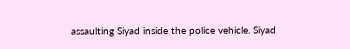assaulting Siyad inside the police vehicle. Siyad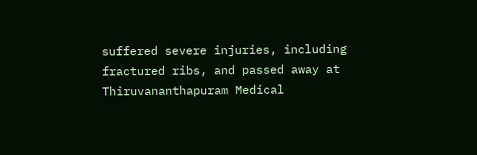suffered severe injuries, including fractured ribs, and passed away at Thiruvananthapuram Medical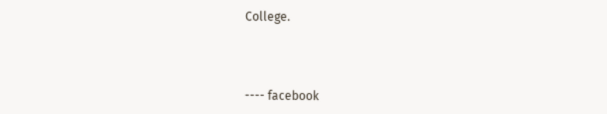College.



---- facebook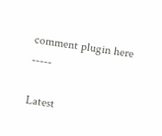comment plugin here -----

Latest